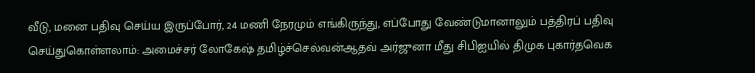வீடு, மனை பதிவு செய்ய இருப்போர், 24 மணி நேரமும் எங்கிருந்து, எப்போது வேண்டுமானாலும் பத்திரப் பதிவு செய்துகொள்ளலாம்: அமைச்சர் லோகேஷ் தமிழ்ச்செல்வன்ஆதவ் அர்ஜுனா மீது சிபிஐயில் திமுக புகார்தவெக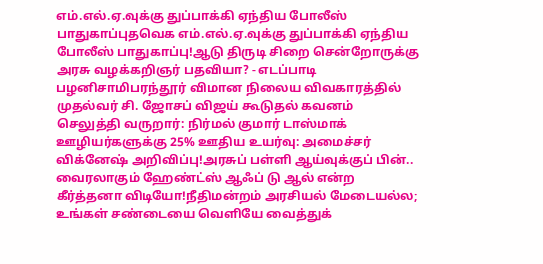எம்.எல்.ஏ.வுக்கு துப்பாக்கி ஏந்திய போலீஸ் பாதுகாப்புதவெக எம்.எல்.ஏ.வுக்கு துப்பாக்கி ஏந்திய போலீஸ் பாதுகாப்பு!ஆடு திருடி சிறை சென்றோருக்கு அரசு வழக்கறிஞர் பதவியா? - எடப்பாடி பழனிசாமிபரந்தூர் விமான நிலைய விவகாரத்தில் முதல்வர் சி. ஜோசப் விஜய் கூடுதல் கவனம் செலுத்தி வருறார்: நிர்மல் குமார் டாஸ்மாக் ஊழியர்களுக்கு 25% ஊதிய உயர்வு: அமைச்சர் விக்னேஷ் அறிவிப்பு!அரசுப் பள்ளி ஆய்வுக்குப் பின்.. வைரலாகும் ஹேண்ட்ஸ் ஆஃப் டு ஆல் என்ற கீர்த்தனா விடியோ!நீதிமன்றம் அரசியல் மேடையல்ல; உங்கள் சண்டையை வெளியே வைத்துக்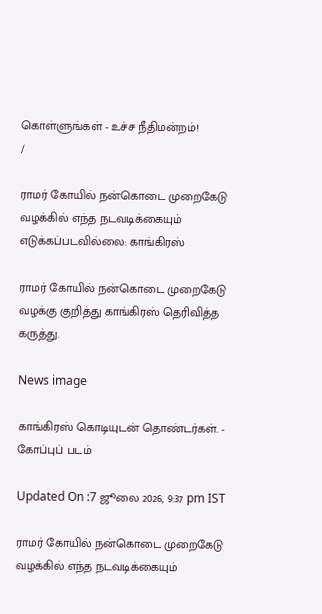கொள்ளுங்கள் - உச்ச நீதிமன்றம்!
/

ராமர் கோயில் நன்கொடை முறைகேடு வழக்கில் எந்த நடவடிக்கையும் எடுக்கப்படவில்லை: காங்கிரஸ்

ராமர் கோயில் நன்கொடை முறைகேடு வழக்கு குறித்து காங்கிரஸ் தெரிவித்த கருத்து.

News image

காங்கிரஸ் கொடியுடன் தொண்டர்கள். - கோப்புப் படம்

Updated On :7 ஜூலை 2026, 9:37 pm IST

ராமர் கோயில் நன்கொடை முறைகேடு வழக்கில் எந்த நடவடிக்கையும்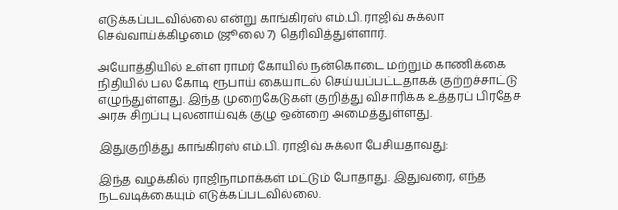எடுக்கப்படவில்லை என்று காங்கிரஸ் எம்.பி. ராஜிவ் சுக்லா செவ்வாய்க்கிழமை (ஜூலை 7) தெரிவித்துள்ளார்.

அயோத்தியில் உள்ள ராமர் கோயில் நன்கொடை மற்றும் காணிக்கை நிதியில் பல கோடி ரூபாய் கையாடல் செய்யப்பட்டதாகக் குற்றச்சாட்டு எழுந்துள்ளது. இந்த முறைகேடுகள் குறித்து விசாரிக்க உத்தரப் பிரதேச அரசு சிறப்பு புலனாய்வுக் குழு ஒன்றை அமைத்துள்ளது.

இதுகுறித்து காங்கிரஸ் எம்.பி. ராஜிவ் சுக்லா பேசியதாவது:

இந்த வழக்கில் ராஜிநாமாக்கள் மட்டும் போதாது. இதுவரை, எந்த நடவடிக்கையும் எடுக்கப்படவில்லை.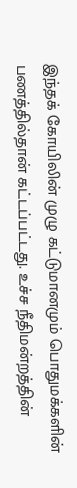இந்தக் கோயிலின் முழு கட்டுமானமும் பொதுமக்களின் பணத்தில்தான் கட்டப்பட்டது. உச்ச நீதிமன்றத்தின்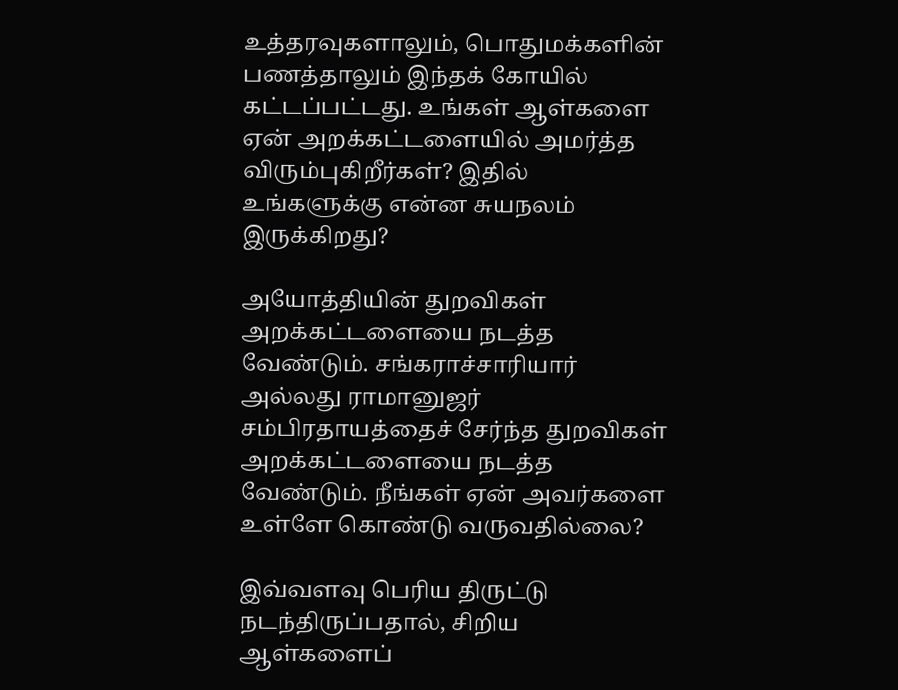உத்தரவுகளாலும், பொதுமக்களின் பணத்தாலும் இந்தக் கோயில் கட்டப்பட்டது. உங்கள் ஆள்களை ஏன் அறக்கட்டளையில் அமர்த்த விரும்புகிறீர்கள்? இதில் உங்களுக்கு என்ன சுயநலம் இருக்கிறது?

அயோத்தியின் துறவிகள் அறக்கட்டளையை நடத்த வேண்டும். சங்கராச்சாரியார் அல்லது ராமானுஜர் சம்பிரதாயத்தைச் சேர்ந்த துறவிகள் அறக்கட்டளையை நடத்த வேண்டும். நீங்கள் ஏன் அவர்களை உள்ளே கொண்டு வருவதில்லை?

இவ்வளவு பெரிய திருட்டு நடந்திருப்பதால், சிறிய ஆள்களைப்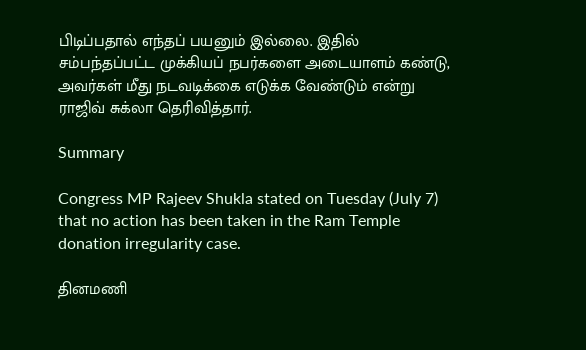பிடிப்பதால் எந்தப் பயனும் இல்லை. இதில் சம்பந்தப்பட்ட முக்கியப் நபர்களை அடையாளம் கண்டு, அவர்கள் மீது நடவடிக்கை எடுக்க வேண்டும் என்று ராஜிவ் சுக்லா தெரிவித்தார்.

Summary

Congress MP Rajeev Shukla stated on Tuesday (July 7) that no action has been taken in the Ram Temple donation irregularity case.

தினமணி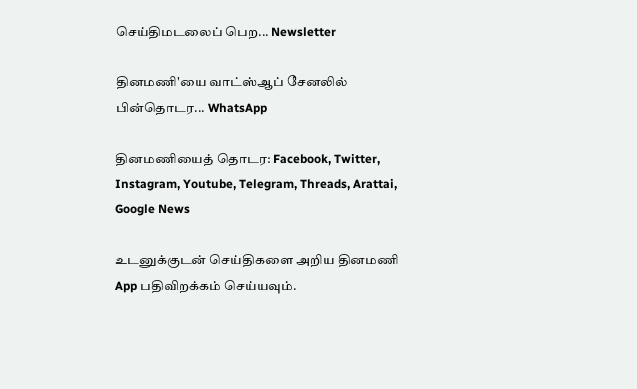செய்திமடலைப் பெற... Newsletter

தினமணி'யை வாட்ஸ்ஆப் சேனலில் பின்தொடர... WhatsApp

தினமணியைத் தொடர: Facebook, Twitter, Instagram, Youtube, Telegram, Threads, Arattai, Google News

உடனுக்குடன் செய்திகளை அறிய தினமணி App பதிவிறக்கம் செய்யவும்.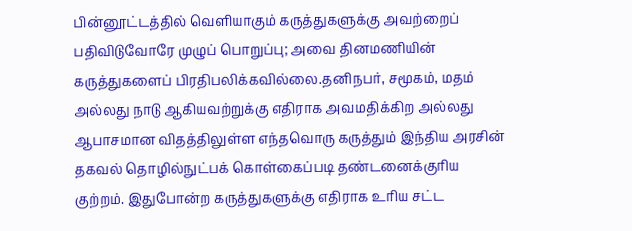பின்னூட்டத்தில் வெளியாகும் கருத்துகளுக்கு அவற்றைப் பதிவிடுவோரே முழுப் பொறுப்பு; அவை தினமணியின் கருத்துகளைப் பிரதிபலிக்கவில்லை.தனிநபர், சமூகம், மதம் அல்லது நாடு ஆகியவற்றுக்கு எதிராக அவமதிக்கிற அல்லது ஆபாசமான விதத்திலுள்ள எந்தவொரு கருத்தும் இந்திய அரசின் தகவல் தொழில்நுட்பக் கொள்கைப்படி தண்டனைக்குரிய குற்றம். இதுபோன்ற கருத்துகளுக்கு எதிராக உரிய சட்ட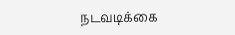நடவடிக்கை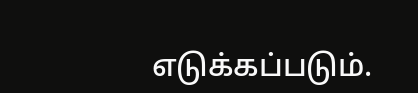எடுக்கப்படும்.